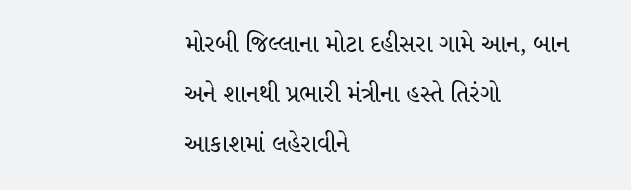મોરબી જિલ્લાના મોટા દહીસરા ગામે આન, બાન અને શાનથી પ્રભારી મંત્રીના હસ્તે તિરંગો આકાશમાં લહેરાવીને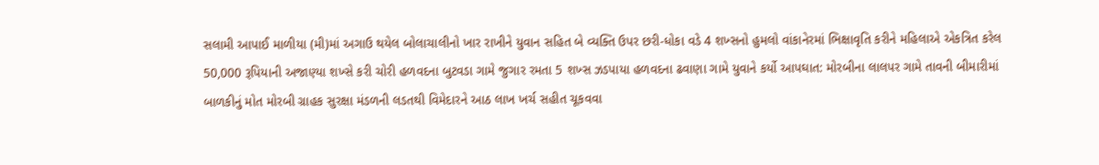સલામી આપાઈ માળીયા (મી)માં અગાઉ થયેલ બોલાચાલીનો ખાર રાખીને યુવાન સહિત બે વ્યક્તિ ઉપર છરી-ધોકા વડે 4 શખ્સનો હુમલો વાંકાનેરમાં ભિક્ષાવૃતિ કરીને મહિલાએ એકત્રિત કરેલ 50,000 રૂપિયાની અજાણ્યા શખ્સે કરી ચોરી હળવદના બુટવડા ગામે જુગાર રમતા 5 શખ્સ ઝડપાયા હળવદના ઢવાણા ગામે યુવાને કર્યો આપઘાત: મોરબીના લાલપર ગામે તાવની બીમારીમાં બાળકીનું મોત મોરબી ગ્રાહક સુરક્ષા મંડળની લડતથી વિમેદારને આઠ લાખ ખર્ચ સહીત ચૂકવવા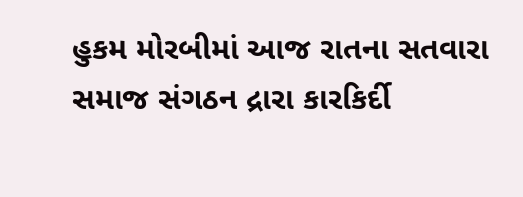હુકમ મોરબીમાં આજ રાતના સતવારા સમાજ સંગઠન દ્રારા કારકિર્દી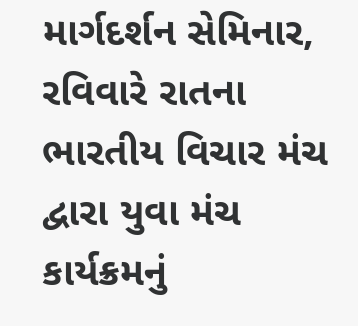માર્ગદર્શન સેમિનાર, રવિવારે રાતના ભારતીય વિચાર મંચ દ્વારા યુવા મંચ કાર્યક્રમનું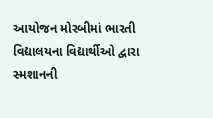આયોજન મોરબીમાં ભારતી વિદ્યાલયના વિદ્યાર્થીઓ દ્વારા સ્મશાનની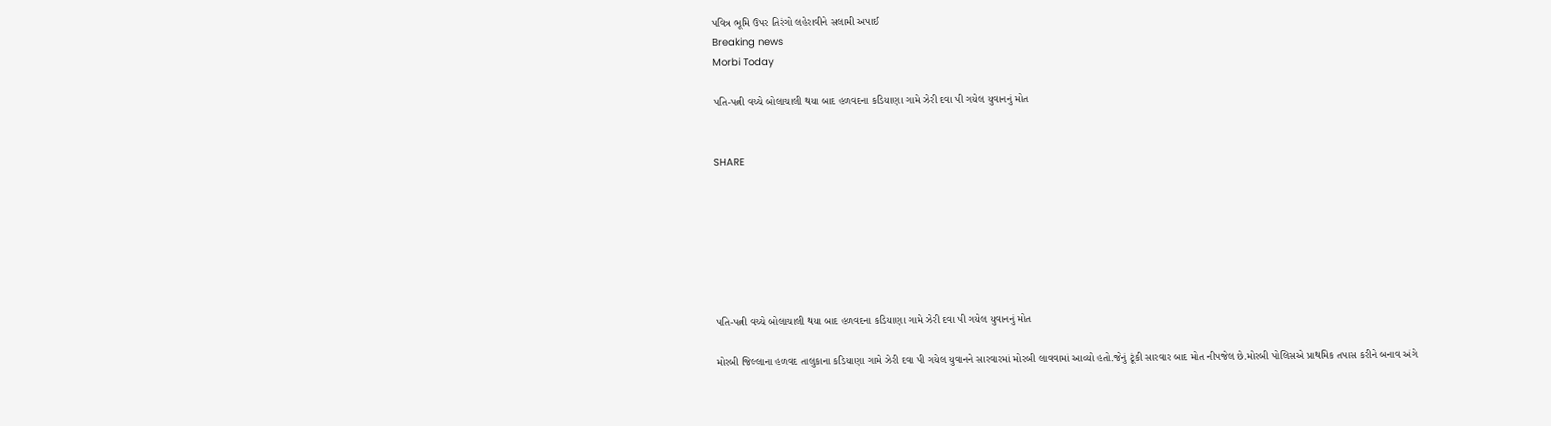પવિત્ર ભૂમિ ઉપર તિરંગો લહેરાવીને સલામી અપાઈ
Breaking news
Morbi Today

પતિ-પત્ની વચ્ચે બોલાચાલી થયા બાદ હળવદના કડિયાણા ગામે ઝેરી દવા પી ગયેલ યુવાનનું મોત


SHARE







પતિ-પત્ની વચ્ચે બોલાચાલી થયા બાદ હળવદના કડિયાણા ગામે ઝેરી દવા પી ગયેલ યુવાનનું મોત

મોરબી જિલ્લાના હળવદ તાલુકાના કડિયાણા ગામે ઝેરી દવા પી ગયેલ યુવાનને સારવારમાં મોરબી લાવવામાં આવ્યો હતો.જેનું ટૂંકી સારવાર બાદ મોત નીપજેલ છે.મોરબી પોલિસએ પ્રાથમિક તપાસ કરીને બનાવ અંગે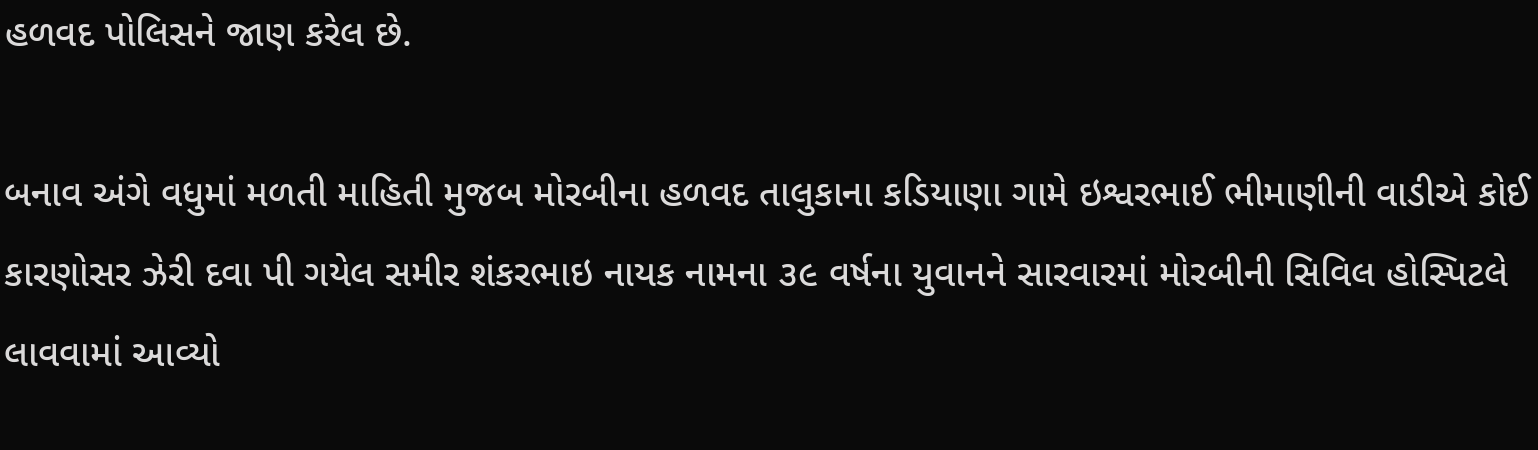હળવદ પોલિસને જાણ કરેલ છે.

બનાવ અંગે વધુમાં મળતી માહિતી મુજબ મોરબીના હળવદ તાલુકાના કડિયાણા ગામે ઇશ્વરભાઈ ભીમાણીની વાડીએ કોઈ કારણોસર ઝેરી દવા પી ગયેલ સમીર શંકરભાઇ નાયક નામના ૩૯ વર્ષના યુવાનને સારવારમાં મોરબીની સિવિલ હોસ્પિટલે લાવવામાં આવ્યો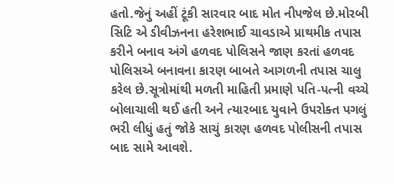હતો.જેનું અહીં ટૂંકી સારવાર બાદ મોત નીપજેલ છે.મોરબી સિટિ એ ડીવીઝનના હરેશભાઈ ચાવડાએ પ્રાથમીક તપાસ કરીને બનાવ અંગે હળવદ પોલિસને જાણ કરતાં હળવદ પોલિસએ બનાવના કારણ બાબતે આગળની તપાસ ચાલુ કરેલ છે.સૂત્રોમાંથી મળતી માહિતી પ્રમાણે પતિ-પત્ની વચ્ચે બોલાચાલી થઈ હતી અને ત્યારબાદ યુવાને ઉપરોક્ત પગલું ભરી લીધું હતું જોકે સાચું કારણ હળવદ પોલીસની તપાસ બાદ સામે આવશે.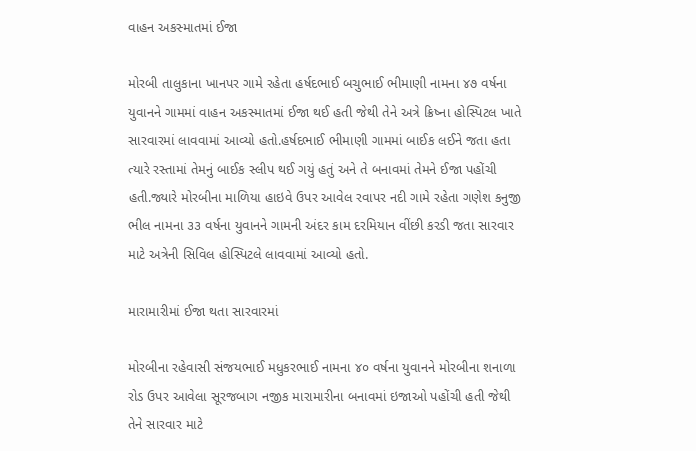વાહન અકસ્માતમાં ઈજા

મોરબી તાલુકાના ખાનપર ગામે રહેતા હર્ષદભાઈ બચુભાઈ ભીમાણી નામના ૪૭ વર્ષના યુવાનને ગામમાં વાહન અકસ્માતમાં ઈજા થઈ હતી જેથી તેને અત્રે ક્રિષ્ના હોસ્પિટલ ખાતે સારવારમાં લાવવામાં આવ્યો હતો.હર્ષદભાઈ ભીમાણી ગામમાં બાઈક લઈને જતા હતા ત્યારે રસ્તામાં તેમનું બાઈક સ્લીપ થઈ ગયું હતું અને તે બનાવમાં તેમને ઈજા પહોંચી હતી.જ્યારે મોરબીના માળિયા હાઇવે ઉપર આવેલ રવાપર નદી ગામે રહેતા ગણેશ કનુજી ભીલ નામના ૩૩ વર્ષના યુવાનને ગામની અંદર કામ દરમિયાન વીંછી કરડી જતા સારવાર માટે અત્રેની સિવિલ હોસ્પિટલે લાવવામાં આવ્યો હતો.

મારામારીમાં ઈજા થતા સારવારમાં

મોરબીના રહેવાસી સંજયભાઈ મધુકરભાઈ નામના ૪૦ વર્ષના યુવાનને મોરબીના શનાળા રોડ ઉપર આવેલા સૂરજબાગ નજીક મારામારીના બનાવમાં ઇજાઓ પહોંચી હતી જેથી તેને સારવાર માટે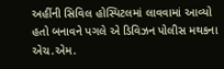અહીંની સિવિલ હોસ્પિટલમાં લાવવામાં આવ્યો હતો બનાવને પગલે એ ડિવિઝન પોલીસ મથકના એચ.એમ.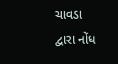ચાવડા દ્વારા નોંધ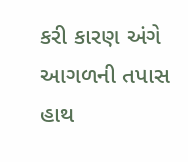કરી કારણ અંગે આગળની તપાસ હાથ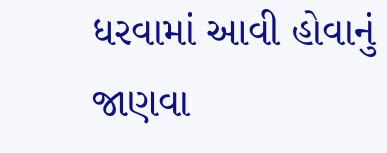ધરવામાં આવી હોવાનું જાણવા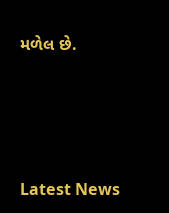મળેલ છે.






Latest News